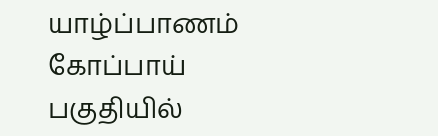யாழ்ப்பாணம் கோப்பாய் பகுதியில்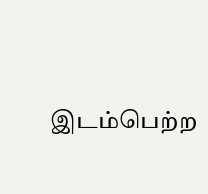இடம்பெற்ற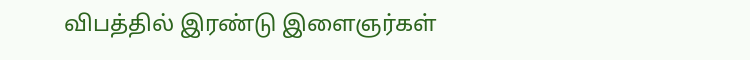விபத்தில் இரண்டு இளைஞர்கள்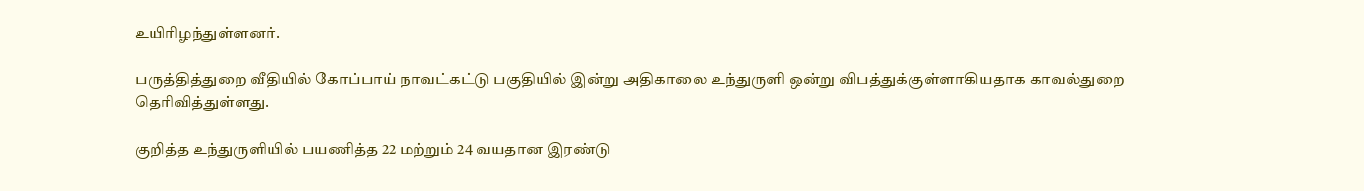உயிரிழந்துள்ளனர்.

பருத்தித்துறை வீதியில் கோப்பாய் நாவட்கட்டு பகுதியில் இன்று அதிகாலை உந்துருளி ஒன்று விபத்துக்குள்ளாகியதாக காவல்துறை தெரிவித்துள்ளது.

குறித்த உந்துருளியில் பயணித்த 22 மற்றும் 24 வயதான இரண்டு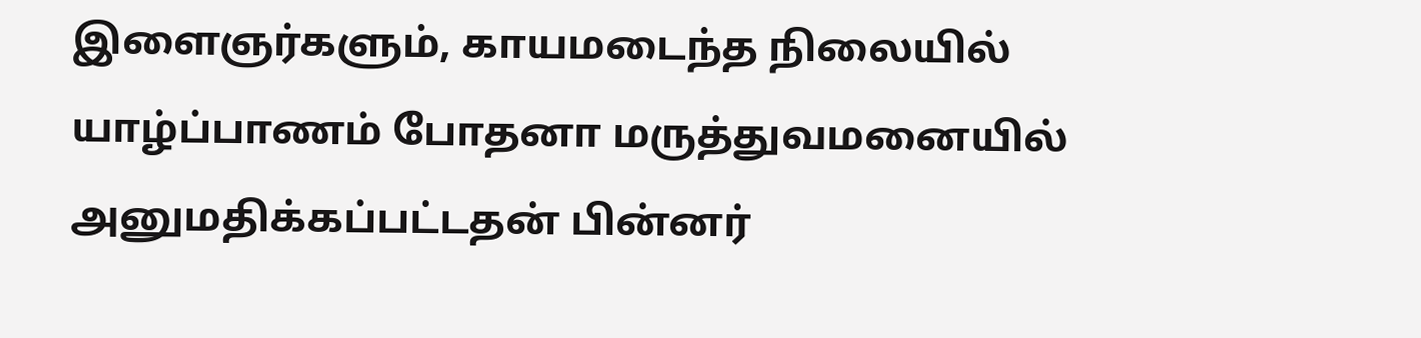இளைஞர்களும், காயமடைந்த நிலையில் யாழ்ப்பாணம் போதனா மருத்துவமனையில் அனுமதிக்கப்பட்டதன் பின்னர்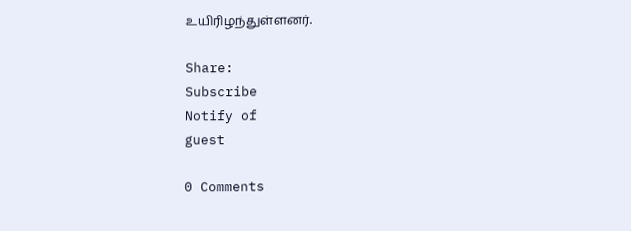உயிரிழந்துள்ளனர்.

Share:
Subscribe
Notify of
guest

0 Comments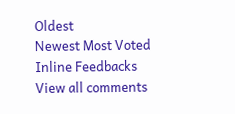Oldest
Newest Most Voted
Inline Feedbacks
View all comments